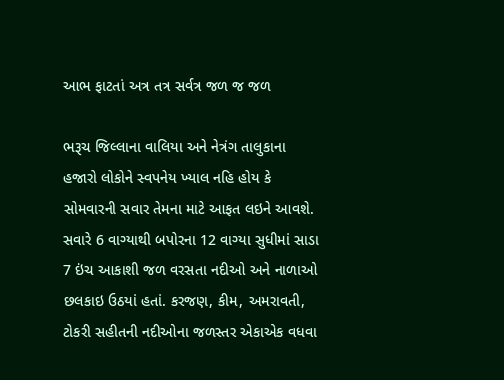આભ ફાટતાં અત્ર તત્ર સર્વત્ર જળ જ જળ

ભરૂચ જિલ્લાના વાલિયા અને નેત્રંગ તાલુકાના હજારો લોકોને સ્વપનેય ખ્યાલ નહિ હોય કે સોમવારની સવાર તેમના માટે આફત લઇને આવશે. સવારે 6 વાગ્યાથી બપોરના 12 વાગ્યા સુધીમાં સાડા 7 ઇંચ આકાશી જળ વરસતા નદીઓ અને નાળાઓ છલકાઇ ઉઠયાં હતાં. કરજણ, કીમ, અમરાવતી, ટોકરી સહીતની નદીઓના જળસ્તર એકાએક વધવા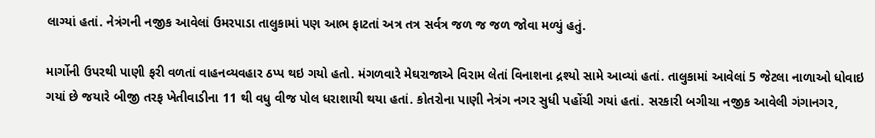લાગ્યાં હતાં. નેત્રંગની નજીક આવેલાં ઉમરપાડા તાલુકામાં પણ આભ ફાટતાં અત્ર તત્ર સર્વત્ર જળ જ જળ જોવા મળ્યું હતું.

માર્ગોની ઉપરથી પાણી ફરી વળતાં વાહનવ્યવહાર ઠપ્પ થઇ ગયો હતો. મંગળવારે મેઘરાજાએ વિરામ લેતાં વિનાશના દ્રશ્યો સામે આવ્યાં હતાં. તાલુકામાં આવેલાં 5 જેટલા નાળાઓ ધોવાઇ ગયાં છે જયારે બીજી તરફ ખેતીવાડીના 11 થી વધુ વીજ પોલ ધરાશાયી થયા હતાં. કોતરોના પાણી નેત્રંગ નગર સુધી પહોંચી ગયાં હતાં. સરકારી બગીચા નજીક આવેલી ગંગાનગર,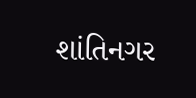શાંતિનગર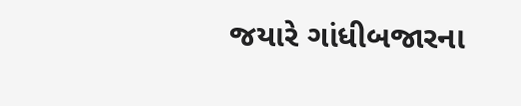જયારે ગાંધીબજારના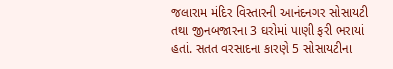જલારામ મંદિર વિસ્તારની આનંદનગર સોસાયટી તથા જીનબજારના 3 ઘરોમાં પાણી ફરી ભરાયાં હતાં. સતત વરસાદના કારણે 5 સોસાયટીના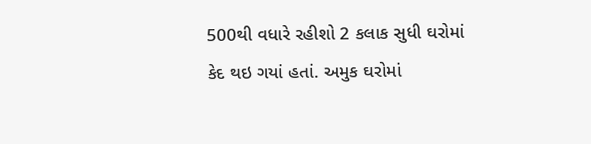500થી વધારે રહીશો 2 કલાક સુધી ઘરોમાં કેદ થઇ ગયાં હતાં. અમુક ઘરોમાં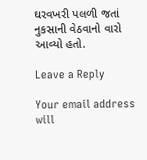ઘરવખરી પલળી જતાં નુકસાની વેઠવાનો વારો આવ્યો હતો.

Leave a Reply

Your email address will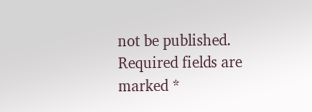not be published. Required fields are marked *